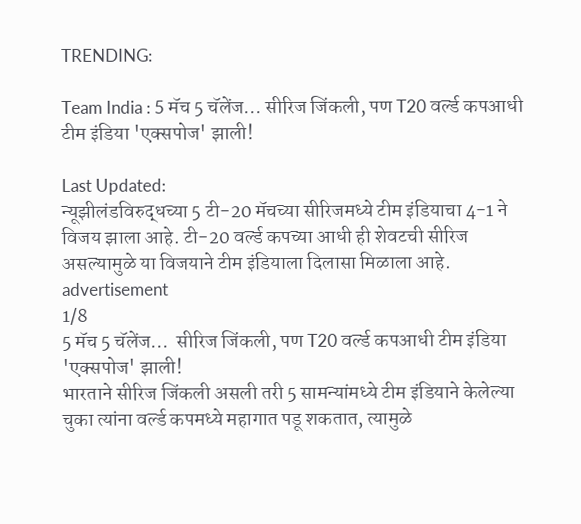TRENDING:

Team India : 5 मॅच 5 चॅलेंज... सीरिज जिंकली, पण T20 वर्ल्ड कपआधी टीम इंडिया 'एक्सपोज' झाली!

Last Updated:
न्यूझीलंडविरुद्धच्या 5 टी-20 मॅचच्या सीरिजमध्ये टीम इंडियाचा 4-1 ने विजय झाला आहे. टी-20 वर्ल्ड कपच्या आधी ही शेवटची सीरिज असल्यामुळे या विजयाने टीम इंडियाला दिलासा मिळाला आहे.
advertisement
1/8
5 मॅच 5 चॅलेंज...  सीरिज जिंकली, पण T20 वर्ल्ड कपआधी टीम इंडिया 'एक्सपोज' झाली!
भारताने सीरिज जिंकली असली तरी 5 सामन्यांमध्ये टीम इंडियाने केलेल्या चुका त्यांना वर्ल्ड कपमध्ये महागात पडू शकतात, त्यामुळे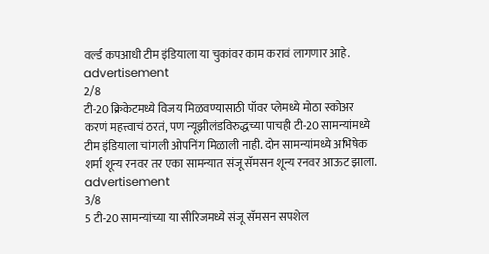वर्ल्ड कपआधी टीम इंडियाला या चुकांवर काम करावं लागणार आहे.
advertisement
2/8
टी-20 क्रिकेटमध्ये विजय मिळवण्यासाठी पॉवर प्लेमध्ये मोठा स्कोअर करणं महत्त्वाचं ठरतं, पण न्यूझीलंडविरुद्धच्या पाचही टी-20 सामन्यांमध्ये टीम इंडियाला चांगली ओपनिंग मिळाली नाही. दोन सामन्यांमध्ये अभिषेक शर्मा शून्य रनवर तर एका सामन्यात संजू सॅमसन शून्य रनवर आऊट झाला.
advertisement
3/8
5 टी-20 सामन्यांच्या या सीरिजमध्ये संजू सॅमसन सपशेल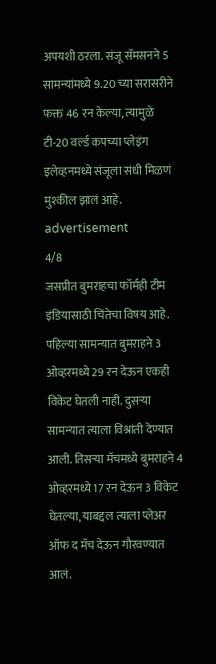अपयशी ठरला. संजू सॅमसनने 5 सामन्यांमध्ये 9.20 च्या सरासरीने फक्त 46 रन केल्या, त्यामुळे टी-20 वर्ल्ड कपच्या प्लेइंग इलेव्हनमध्ये संजूला संधी मिळणं मुश्कील झालं आहे.
advertisement
4/8
जसप्रीत बुमराहचा फॉर्मही टीम इंडियासाठी चिंतेचा विषय आहे. पहिल्या सामन्यात बुमराहने 3 ओव्हरमध्ये 29 रन देऊन एकही विकेट घेतली नाही. दुसऱ्या सामन्यात त्याला विश्रांती देण्यात आली. तिसऱ्या मॅचमध्ये बुमराहने 4 ओव्हरमध्ये 17 रन देऊन 3 विकेट घेतल्या, याबद्दल त्याला प्लेअर ऑफ द मॅच देऊन गौरवण्यात आलं.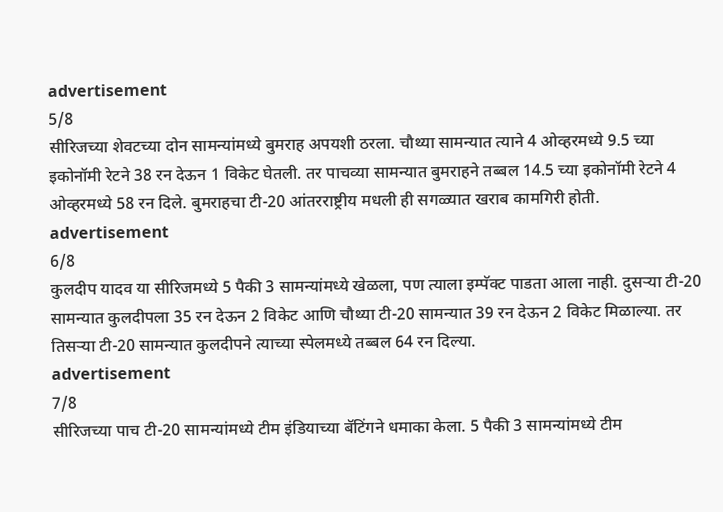advertisement
5/8
सीरिजच्या शेवटच्या दोन सामन्यांमध्ये बुमराह अपयशी ठरला. चौथ्या सामन्यात त्याने 4 ओव्हरमध्ये 9.5 च्या इकोनॉमी रेटने 38 रन देऊन 1 विकेट घेतली. तर पाचव्या सामन्यात बुमराहने तब्बल 14.5 च्या इकोनॉमी रेटने 4 ओव्हरमध्ये 58 रन दिले. बुमराहचा टी-20 आंतरराष्ट्रीय मधली ही सगळ्यात खराब कामगिरी होती.
advertisement
6/8
कुलदीप यादव या सीरिजमध्ये 5 पैकी 3 सामन्यांमध्ये खेळला, पण त्याला इम्पॅक्ट पाडता आला नाही. दुसऱ्या टी-20 सामन्यात कुलदीपला 35 रन देऊन 2 विकेट आणि चौथ्या टी-20 सामन्यात 39 रन देऊन 2 विकेट मिळाल्या. तर तिसऱ्या टी-20 सामन्यात कुलदीपने त्याच्या स्पेलमध्ये तब्बल 64 रन दिल्या.
advertisement
7/8
सीरिजच्या पाच टी-20 सामन्यांमध्ये टीम इंडियाच्या बॅटिंगने धमाका केला. 5 पैकी 3 सामन्यांमध्ये टीम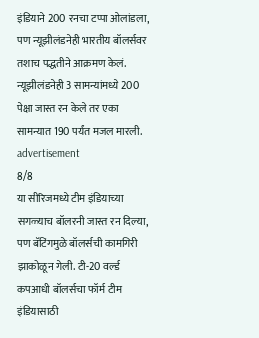इंडियाने 200 रनचा टप्पा ओलांडला, पण न्यूझीलंडनेही भारतीय बॉलर्सवर तशाच पद्धतीने आक्रमण केलं. न्यूझीलंडनेही 3 सामन्यांमध्ये 200 पेक्षा जास्त रन केले तर एका सामन्यात 190 पर्यंत मजल मारली.
advertisement
8/8
या सीरिजमध्ये टीम इंडियाच्या सगळ्याच बॉलरनी जास्त रन दिल्या, पण बॅटिंगमुळे बॉलर्सची कामगिरी झाकोळून गेली. टी-20 वर्ल्ड कपआधी बॉलर्सचा फॉर्म टीम इंडियासाठी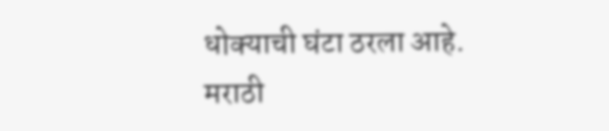धोक्याची घंटा ठरला आहे.
मराठी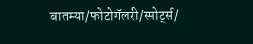बातम्या/फोटोगॅलरी/स्पोर्ट्स/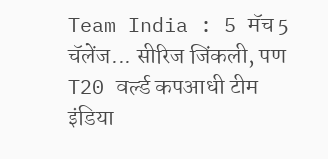Team India : 5 मॅच 5 चॅलेंज... सीरिज जिंकली, पण T20 वर्ल्ड कपआधी टीम इंडिया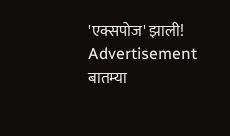'एक्सपोज' झाली!
Advertisement
बातम्या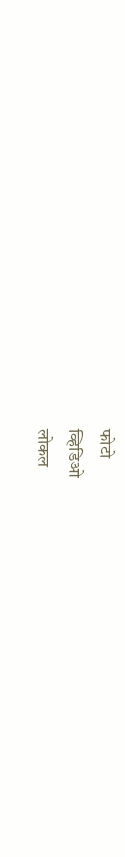फोटो
व्हिडिओ
लोकल